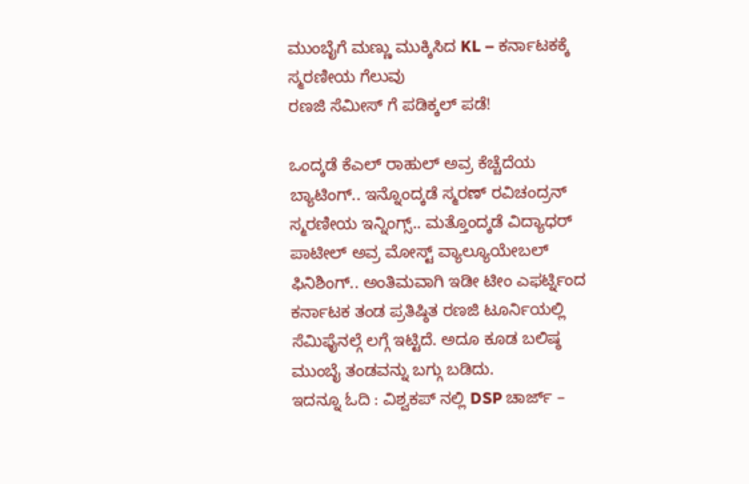ಮುಂಬೈಗೆ ಮಣ್ಣು ಮುಕ್ಕಿಸಿದ KL – ಕರ್ನಾಟಕಕ್ಕೆ ಸ್ಮರಣೀಯ ಗೆಲುವು
ರಣಜಿ ಸೆಮೀಸ್ ಗೆ ಪಡಿಕ್ಕಲ್ ಪಡೆ!

ಒಂದ್ಕಡೆ ಕೆಎಲ್ ರಾಹುಲ್ ಅವ್ರ ಕೆಚ್ಚೆದೆಯ ಬ್ಯಾಟಿಂಗ್.. ಇನ್ನೊಂದ್ಕಡೆ ಸ್ಮರಣ್ ರವಿಚಂದ್ರನ್ ಸ್ಮರಣೀಯ ಇನ್ನಿಂಗ್ಸ್.. ಮತ್ತೊಂದ್ಕಡೆ ವಿದ್ಯಾಧರ್ ಪಾಟೀಲ್ ಅವ್ರ ಮೋಸ್ಟ್ ವ್ಯಾಲ್ಯೂಯೇಬಲ್ ಫಿನಿಶಿಂಗ್.. ಅಂತಿಮವಾಗಿ ಇಡೀ ಟೀಂ ಎಫರ್ಟ್ನಿಂದ ಕರ್ನಾಟಕ ತಂಡ ಪ್ರತಿಷ್ಠಿತ ರಣಜಿ ಟೂರ್ನಿಯಲ್ಲಿ ಸೆಮಿಫೈನಲ್ಗೆ ಲಗ್ಗೆ ಇಟ್ಟಿದೆ. ಅದೂ ಕೂಡ ಬಲಿಷ್ಠ ಮುಂಬೈ ತಂಡವನ್ನು ಬಗ್ಗು ಬಡಿದು.
ಇದನ್ನೂ ಓದಿ : ವಿಶ್ವಕಪ್ ನಲ್ಲಿ DSP ಚಾರ್ಜ್ –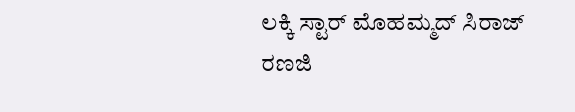ಲಕ್ಕಿ ಸ್ಟಾರ್ ಮೊಹಮ್ಮದ್ ಸಿರಾಜ್
ರಣಜಿ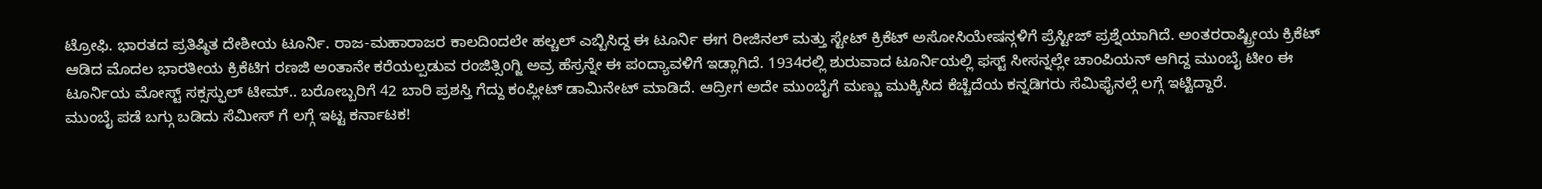ಟ್ರೋಫಿ. ಭಾರತದ ಪ್ರತಿಷ್ಠಿತ ದೇಶೀಯ ಟೂರ್ನಿ. ರಾಜ-ಮಹಾರಾಜರ ಕಾಲದಿಂದಲೇ ಹಲ್ಚಲ್ ಎಬ್ಬಿಸಿದ್ದ ಈ ಟೂರ್ನಿ ಈಗ ರೀಜಿನಲ್ ಮತ್ತು ಸ್ಟೇಟ್ ಕ್ರಿಕೆಟ್ ಅಸೋಸಿಯೇಷನ್ಗಳಿಗೆ ಪ್ರೆಸ್ಟೀಜ್ ಪ್ರಶ್ನೆಯಾಗಿದೆ. ಅಂತರರಾಷ್ಟ್ರೀಯ ಕ್ರಿಕೆಟ್ ಆಡಿದ ಮೊದಲ ಭಾರತೀಯ ಕ್ರಿಕೆಟಿಗ ರಣಜಿ ಅಂತಾನೇ ಕರೆಯಲ್ಪಡುವ ರಂಜಿತ್ಸಿಂಗ್ಜಿ ಅವ್ರ ಹೆಸ್ರನ್ನೇ ಈ ಪಂದ್ಯಾವಳಿಗೆ ಇಡ್ಲಾಗಿದೆ. 1934ರಲ್ಲಿ ಶುರುವಾದ ಟೂರ್ನಿಯಲ್ಲಿ ಫಸ್ಟ್ ಸೀಸನ್ನಲ್ಲೇ ಚಾಂಪಿಯನ್ ಆಗಿದ್ದ ಮುಂಬೈ ಟೀಂ ಈ ಟೂರ್ನಿಯ ಮೋಸ್ಟ್ ಸಕ್ಸಸ್ಫುಲ್ ಟೀಮ್.. ಬರೋಬ್ಬರಿಗೆ 42 ಬಾರಿ ಪ್ರಶಸ್ತಿ ಗೆದ್ದು ಕಂಪ್ಲೀಟ್ ಡಾಮಿನೇಟ್ ಮಾಡಿದೆ. ಆದ್ರೀಗ ಅದೇ ಮುಂಬೈಗೆ ಮಣ್ಣು ಮುಕ್ಕಿಸಿದ ಕೆಚ್ಚೆದೆಯ ಕನ್ನಡಿಗರು ಸೆಮಿಫೈನಲ್ಗೆ ಲಗ್ಗೆ ಇಟ್ಟಿದ್ದಾರೆ.
ಮುಂಬೈ ಪಡೆ ಬಗ್ಗು ಬಡಿದು ಸೆಮೀಸ್ ಗೆ ಲಗ್ಗೆ ಇಟ್ಟ ಕರ್ನಾಟಕ!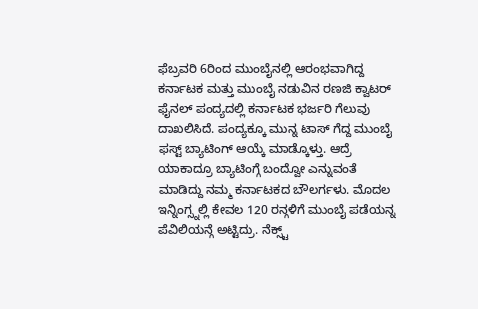ಫೆಬ್ರವರಿ 6ರಿಂದ ಮುಂಬೈನಲ್ಲಿ ಆರಂಭವಾಗಿದ್ದ ಕರ್ನಾಟಕ ಮತ್ತು ಮುಂಬೈ ನಡುವಿನ ರಣಜಿ ಕ್ವಾಟರ್ ಫೈನಲ್ ಪಂದ್ಯದಲ್ಲಿ ಕರ್ನಾಟಕ ಭರ್ಜರಿ ಗೆಲುವು ದಾಖಲಿಸಿದೆ. ಪಂದ್ಯಕ್ಕೂ ಮುನ್ನ ಟಾಸ್ ಗೆದ್ದ ಮುಂಬೈ ಫಸ್ಟ್ ಬ್ಯಾಟಿಂಗ್ ಆಯ್ಕೆ ಮಾಡ್ಕೊಳ್ತು. ಆದ್ರೆ ಯಾಕಾದ್ರೂ ಬ್ಯಾಟಿಂಗ್ಗೆ ಬಂದ್ವೋ ಎನ್ನುವಂತೆ ಮಾಡಿದ್ದು ನಮ್ಮ ಕರ್ನಾಟಕದ ಬೌಲರ್ಗಳು. ಮೊದಲ ಇನ್ನಿಂಗ್ಸ್ನಲ್ಲಿ ಕೇವಲ 120 ರನ್ಗಳಿಗೆ ಮುಂಬೈ ಪಡೆಯನ್ನ ಪೆವಿಲಿಯನ್ಗೆ ಅಟ್ಟಿದ್ರು. ನೆಕ್ಸ್ಟ್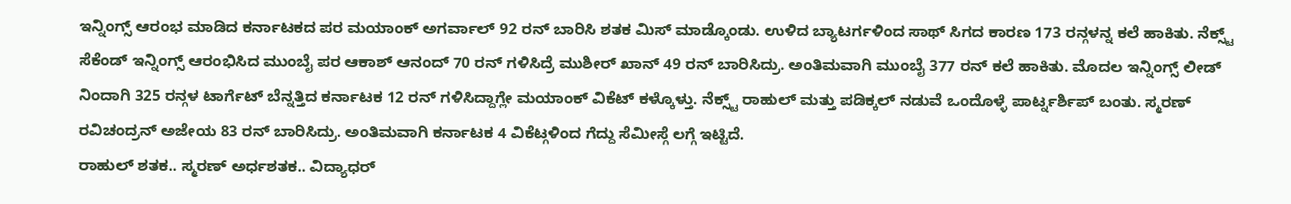ಇನ್ನಿಂಗ್ಸ್ ಆರಂಭ ಮಾಡಿದ ಕರ್ನಾಟಕದ ಪರ ಮಯಾಂಕ್ ಅಗರ್ವಾಲ್ 92 ರನ್ ಬಾರಿಸಿ ಶತಕ ಮಿಸ್ ಮಾಡ್ಕೊಂಡು. ಉಳಿದ ಬ್ಯಾಟರ್ಗಳಿಂದ ಸಾಥ್ ಸಿಗದ ಕಾರಣ 173 ರನ್ಗಳನ್ನ ಕಲೆ ಹಾಕಿತು. ನೆಕ್ಸ್ಟ್ ಸೆಕೆಂಡ್ ಇನ್ನಿಂಗ್ಸ್ ಆರಂಭಿಸಿದ ಮುಂಬೈ ಪರ ಆಕಾಶ್ ಆನಂದ್ 70 ರನ್ ಗಳಿಸಿದ್ರೆ ಮುಶೀರ್ ಖಾನ್ 49 ರನ್ ಬಾರಿಸಿದ್ರು. ಅಂತಿಮವಾಗಿ ಮುಂಬೈ 377 ರನ್ ಕಲೆ ಹಾಕಿತು. ಮೊದಲ ಇನ್ನಿಂಗ್ಸ್ ಲೀಡ್ ನಿಂದಾಗಿ 325 ರನ್ಗಳ ಟಾರ್ಗೆಟ್ ಬೆನ್ನತ್ತಿದ ಕರ್ನಾಟಕ 12 ರನ್ ಗಳಿಸಿದ್ದಾಗ್ಲೇ ಮಯಾಂಕ್ ವಿಕೆಟ್ ಕಳ್ಕೊಳ್ತು. ನೆಕ್ಸ್ಟ್ ರಾಹುಲ್ ಮತ್ತು ಪಡಿಕ್ಕಲ್ ನಡುವೆ ಒಂದೊಳ್ಳೆ ಪಾರ್ಟ್ನರ್ಶಿಪ್ ಬಂತು. ಸ್ಮರಣ್ ರವಿಚಂದ್ರನ್ ಅಜೇಯ 83 ರನ್ ಬಾರಿಸಿದ್ರು. ಅಂತಿಮವಾಗಿ ಕರ್ನಾಟಕ 4 ವಿಕೆಟ್ಗಳಿಂದ ಗೆದ್ದು ಸೆಮೀಸ್ಗೆ ಲಗ್ಗೆ ಇಟ್ಟಿದೆ.
ರಾಹುಲ್ ಶತಕ.. ಸ್ಮರಣ್ ಅರ್ಧಶತಕ.. ವಿದ್ಯಾಧರ್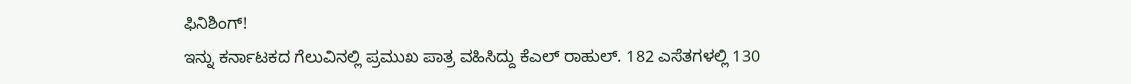ಫಿನಿಶಿಂಗ್!
ಇನ್ನು ಕರ್ನಾಟಕದ ಗೆಲುವಿನಲ್ಲಿ ಪ್ರಮುಖ ಪಾತ್ರ ವಹಿಸಿದ್ದು ಕೆಎಲ್ ರಾಹುಲ್. 182 ಎಸೆತಗಳಲ್ಲಿ 130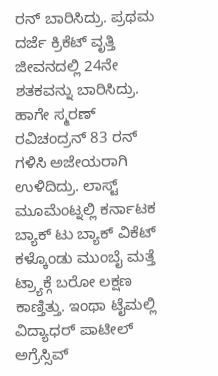ರನ್ ಬಾರಿಸಿದ್ರು. ಪ್ರಥಮ ದರ್ಜೆ ಕ್ರಿಕೆಟ್ ವೃತ್ತಿ ಜೀವನದಲ್ಲಿ 24ನೇ ಶತಕವನ್ನು ಬಾರಿಸಿದ್ರು. ಹಾಗೇ ಸ್ಮರಣ್ ರವಿಚಂದ್ರನ್ 83 ರನ್ ಗಳಿಸಿ ಅಜೇಯರಾಗಿ ಉಳಿದಿದ್ರು. ಲಾಸ್ಟ್ ಮೂಮೆಂಟ್ನಲ್ಲಿ ಕರ್ನಾಟಕ ಬ್ಯಾಕ್ ಟು ಬ್ಯಾಕ್ ವಿಕೆಟ್ ಕಳ್ಕೊಂಡು ಮುಂಬೈ ಮತ್ತೆ ಟ್ರ್ಯಾಕ್ಗೆ ಬರೋ ಲಕ್ಷಣ ಕಾಣ್ತಿತ್ತು. ಇಂಥಾ ಟೈಮಲ್ಲಿ ವಿದ್ಯಾಧರ್ ಪಾಟೀಲ್ ಅಗ್ರೆಸ್ಸಿವ್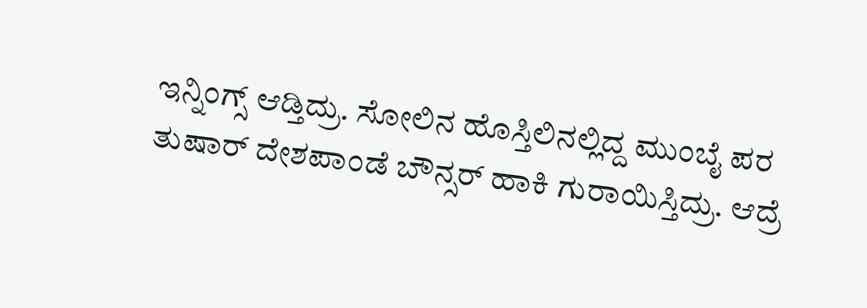ಇನ್ನಿಂಗ್ಸ್ ಆಡ್ತಿದ್ರು. ಸೋಲಿನ ಹೊಸ್ತಿಲಿನಲ್ಲಿದ್ದ ಮುಂಬೈ ಪರ ತುಷಾರ್ ದೇಶಪಾಂಡೆ ಬೌನ್ಸರ್ ಹಾಕಿ ಗುರಾಯಿಸ್ತಿದ್ರು. ಆದ್ರೆ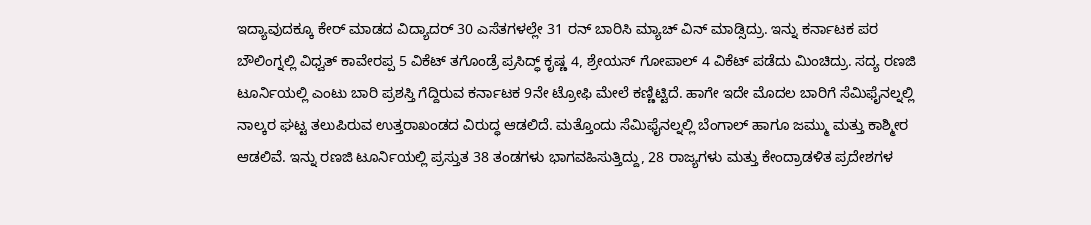ಇದ್ಯಾವುದಕ್ಕೂ ಕೇರ್ ಮಾಡದ ವಿದ್ಯಾದರ್ 30 ಎಸೆತಗಳಲ್ಲೇ 31 ರನ್ ಬಾರಿಸಿ ಮ್ಯಾಚ್ ವಿನ್ ಮಾಡ್ಸಿದ್ರು. ಇನ್ನು ಕರ್ನಾಟಕ ಪರ ಬೌಲಿಂಗ್ನಲ್ಲಿ ವಿಧ್ವತ್ ಕಾವೇರಪ್ಪ 5 ವಿಕೆಟ್ ತಗೊಂಡ್ರೆ ಪ್ರಸಿದ್ಧ್ ಕೃಷ್ಣ 4, ಶ್ರೇಯಸ್ ಗೋಪಾಲ್ 4 ವಿಕೆಟ್ ಪಡೆದು ಮಿಂಚಿದ್ರು. ಸದ್ಯ ರಣಜಿ ಟೂರ್ನಿಯಲ್ಲಿ ಎಂಟು ಬಾರಿ ಪ್ರಶಸ್ತಿ ಗೆದ್ದಿರುವ ಕರ್ನಾಟಕ 9ನೇ ಟ್ರೋಫಿ ಮೇಲೆ ಕಣ್ಣಿಟ್ಟಿದೆ. ಹಾಗೇ ಇದೇ ಮೊದಲ ಬಾರಿಗೆ ಸೆಮಿಫೈನಲ್ನಲ್ಲಿ ನಾಲ್ಕರ ಘಟ್ಟ ತಲುಪಿರುವ ಉತ್ತರಾಖಂಡದ ವಿರುದ್ಧ ಆಡಲಿದೆ. ಮತ್ತೊಂದು ಸೆಮಿಫೈನಲ್ನಲ್ಲಿ ಬೆಂಗಾಲ್ ಹಾಗೂ ಜಮ್ಮು ಮತ್ತು ಕಾಶ್ಮೀರ ಆಡಲಿವೆ. ಇನ್ನು ರಣಜಿ ಟೂರ್ನಿಯಲ್ಲಿ ಪ್ರಸ್ತುತ 38 ತಂಡಗಳು ಭಾಗವಹಿಸುತ್ತಿದ್ದು, 28 ರಾಜ್ಯಗಳು ಮತ್ತು ಕೇಂದ್ರಾಡಳಿತ ಪ್ರದೇಶಗಳ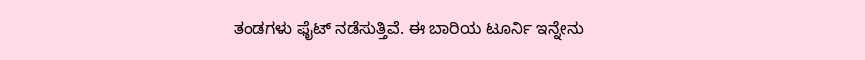ತಂಡಗಳು ಫೈಟ್ ನಡೆಸುತ್ತಿವೆ. ಈ ಬಾರಿಯ ಟೂರ್ನಿ ಇನ್ನೇನು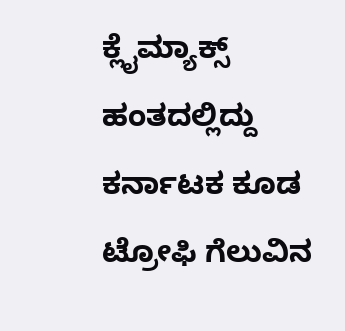ಕ್ಲೈಮ್ಯಾಕ್ಸ್ ಹಂತದಲ್ಲಿದ್ದು ಕರ್ನಾಟಕ ಕೂಡ ಟ್ರೋಫಿ ಗೆಲುವಿನ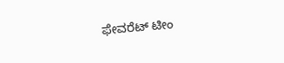ಫೇವರೆಟ್ ಟೀಂ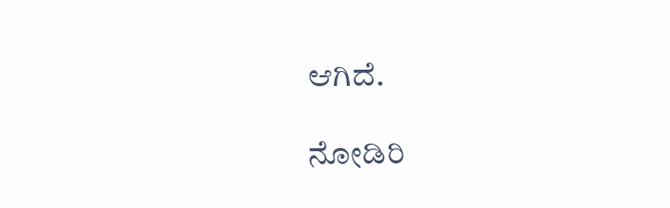ಆಗಿದೆ.

ನೋಡಿರಿ